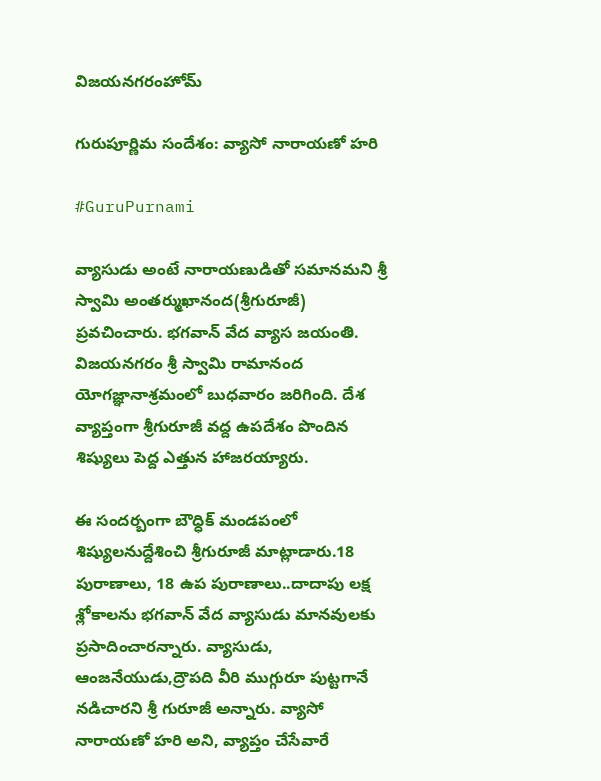విజయనగరంహోమ్

గురుపూర్ణిమ సందేశం: వ్యాసో నారాయణో హరి

#GuruPurnami

వ్యాసుడు అంటే నారాయణుడితో సమానమని శ్రీ స్వామి అంతర్ముఖానంద(శ్రీగురూజీ) ప్రవచించారు. భగవాన్ వేద వ్యాస జయంతి. విజయనగరం శ్రీ స్వామి రామానంద యోగజ్ఞానాశ్రమంలో బుధవారం జరిగింది. దేశ వ్యాప్తంగా శ్రీగురూజీ వద్ద ఉపదేశం పొందిన శిష్యులు పెద్ద ఎత్తున హాజరయ్యారు.

ఈ సందర్బంగా బౌధ్ధిక్ మండపంలో శిష్యులనుద్దేశించి శ్రీగురూజీ మాట్లాడారు.18 పురాణాలు, 18 ఉప పురాణాలు..దాదాపు లక్ష శ్లోకాలను భగవాన్ వేద వ్యాసుడు మానవులకు ప్రసాదించారన్నారు. వ్యాసుడు, ఆంజనేయుడు,ద్రౌపది వీరి ముగ్గురూ పుట్టగానే నడిచారని శ్రీ గురూజీ అన్నారు. వ్యాసో నారాయణో హరి అని, వ్యాప్తం చేసేవారే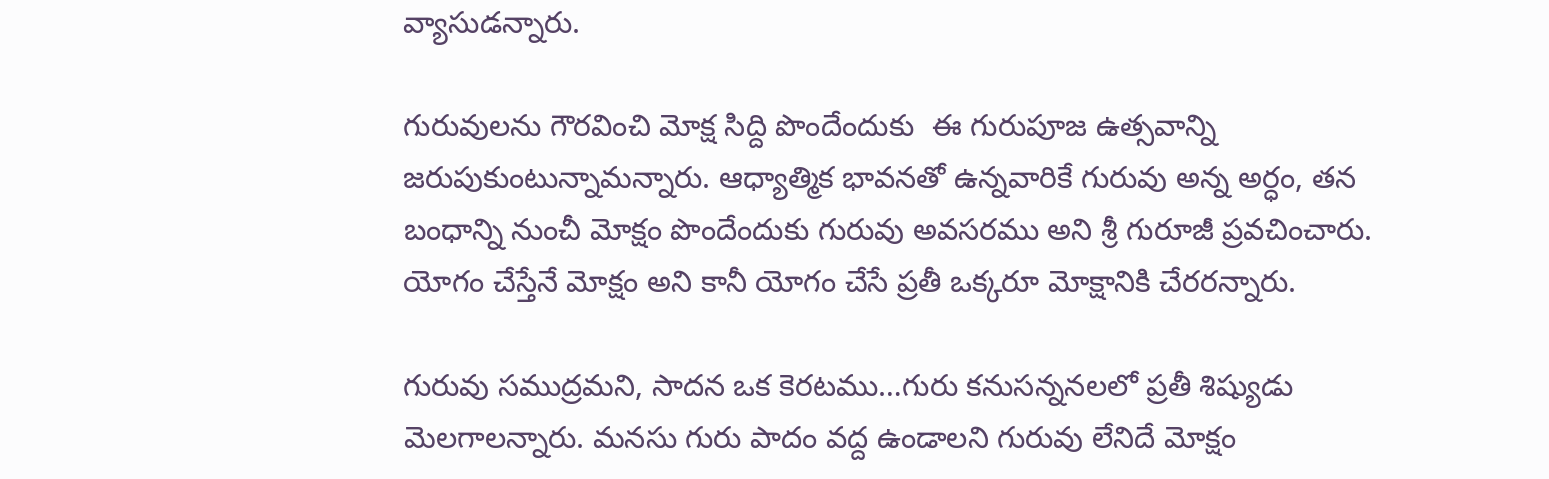వ్యాసుడన్నారు.

గురువులను గౌరవించి మోక్ష సిద్ది పొందేందుకు  ఈ గురుపూజ ఉత్సవాన్ని జరుపుకుంటున్నామన్నారు. ఆధ్యాత్మిక భావనతో ఉన్నవారికే గురువు అన్న అర్ధం, తన బంధాన్ని నుంచీ మోక్షం పొందేందుకు గురువు అవసరము అని శ్రీ గురూజీ ప్రవచించారు. యోగం చేస్తేనే మోక్షం అని కానీ యోగం చేసే ప్రతీ ఒక్కరూ మోక్షానికి చేరరన్నారు.

గురువు సముద్రమని, సాదన ఒక కెరటము…గురు కనుసన్ననలలో ప్రతీ శిష్యుడు మెలగాలన్నారు. మనసు గురు పాదం వద్ద ఉండాలని గురువు లేనిదే మోక్షం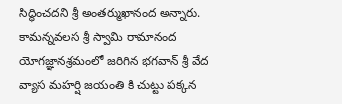సిద్ధించదని శ్రీ అంతర్ముఖానంద అన్నారు. కామన్నవలస శ్రీ స్వామి రామానంద యోగజ్ఞానశ్రమంలో జరిగిన భగవాన్ శ్రీ వేద వ్యాస మహర్షి జయంతి కి చుట్టు పక్కన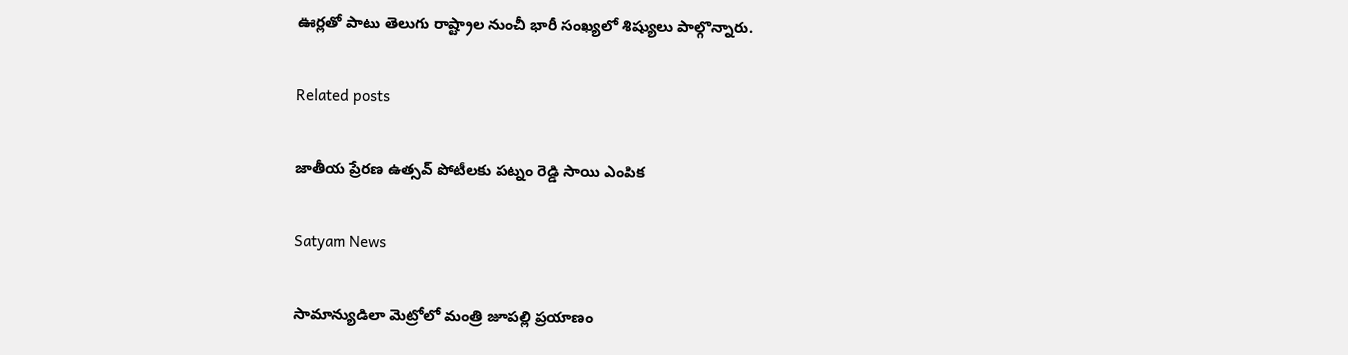ఊర్లతో పాటు తెలుగు రాష్ట్రాల నుంచీ భారీ సంఖ్యలో శిష్యులు పాల్గొన్నారు.

Related posts

జాతీయ ప్రేరణ ఉత్సవ్ పోటీలకు పట్నం రెడ్డి సాయి ఎంపిక

Satyam News

సామాన్యుడిలా మెట్రోలో మంత్రి జూపల్లి ప్రయాణం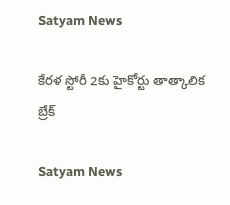Satyam News

కేరళ స్టోరీ 2కు హైకోర్టు తాత్కాలిక బ్రేక్

Satyam News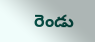రెండు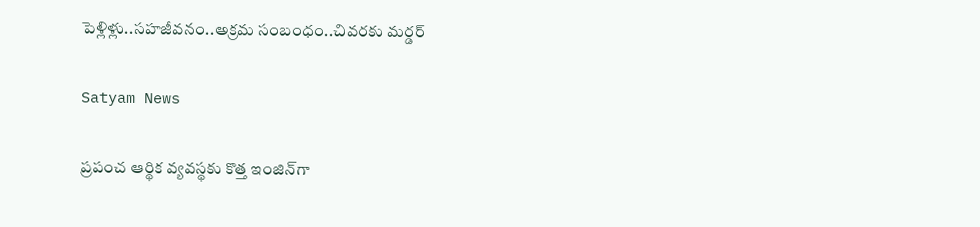పెళ్లిళ్లు..సహజీవనం..అక్రమ సంబంధం..చివరకు మర్డర్

Satyam News

ప్రపంచ ఆర్థిక వ్యవస్థకు కొత్త ఇంజిన్‌గా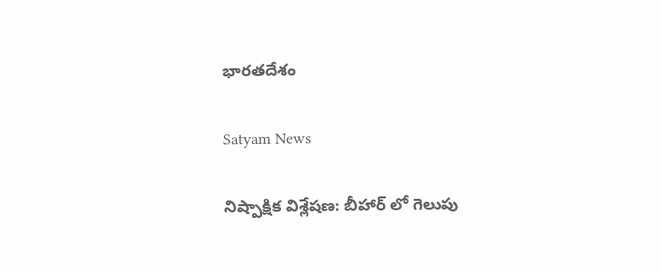భారతదేశం

Satyam News

నిష్పాక్షిక విశ్లేషణ: బీహార్ లో గెలుపు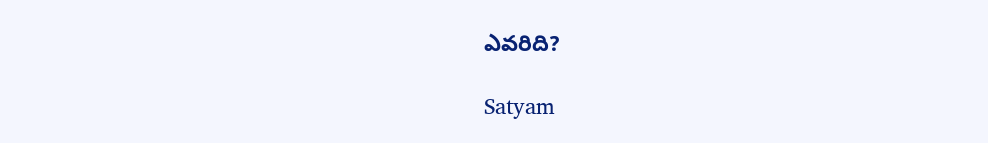ఎవరిది?

Satyam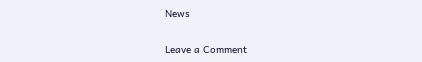News

Leave a Comment